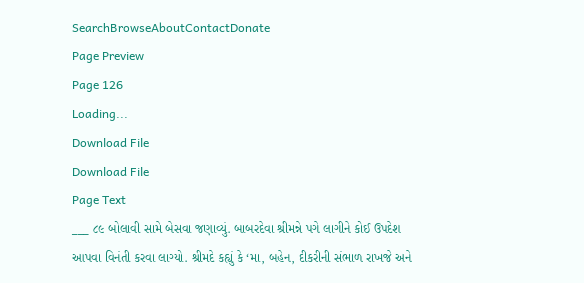SearchBrowseAboutContactDonate
Page Preview
Page 126
Loading...
Download File
Download File
Page Text
___ ૮૯ બોલાવી સામે બેસવા જણાવ્યું. બાબરદેવા શ્રીમન્ને પગે લાગીને કોઈ ઉપદેશ આપવા વિનંતી કરવા લાગ્યો. શ્રીમદે કહ્યું કે ‘મા, બહેન, દીકરીની સંભાળ રાખજે અને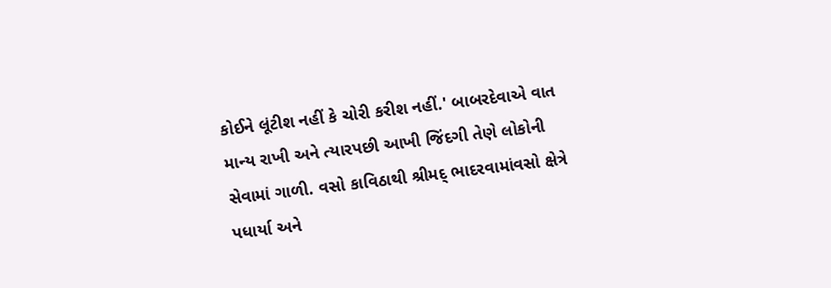કોઈને લૂંટીશ નહીં કે ચોરી કરીશ નહીં.' બાબરદેવાએ વાત માન્ય રાખી અને ત્યારપછી આખી જિંદગી તેણે લોકોની સેવામાં ગાળી. વસો કાવિઠાથી શ્રીમદ્ ભાદરવામાંવસો ક્ષેત્રે પધાર્યા અને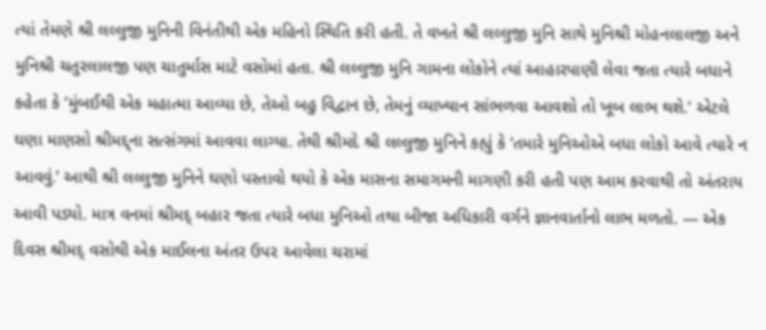ત્યાં તેમણે શ્રી લલ્લુજી મુનિની વિનંતીથી એક મહિનો સ્થિતિ કરી હતી. તે વખતે શ્રી લલ્લુજી મુનિ સાથે મુનિશ્રી મોહનલાલજી અને મુનિશ્રી ચતુરલાલજી પણ ચાતુર્માસ માટે વસોમાં હતા. શ્રી લલ્લુજી મુનિ ગામના લોકોને ત્યાં આહારપાણી લેવા જતા ત્યારે બધાને કહેતા કે ‘મુંબઈથી એક મહાત્મા આવ્યા છે, તેઓ બહુ વિદ્વાન છે, તેમનું વ્યાખ્યાન સાંભળવા આવશો તો ખૂબ લાભ થશે.' એટલે ઘણા માણસો શ્રીમદ્દ્ના સત્સંગમાં આવવા લાગ્યા. તેથી શ્રીમદે શ્રી લલ્લુજી મુનિને કહ્યું કે ‘તમારે મુનિઓએ બધા લોકો આવે ત્યારે ન આવવું.’ આથી શ્રી લલ્લુજી મુનિને ઘણો પસ્તાવો થયો કે એક માસના સમાગમની માગણી કરી હતી પણ આમ કરવાથી તો અંતરાય આવી પડ્યો. માત્ર વનમાં શ્રીમદ્ બહાર જતા ત્યારે બધા મુનિઓ તથા બીજા અધિકારી વર્ગને જ્ઞાનવાર્તાનો લાભ મળતો. — એક દિવસ શ્રીમદ્ વસોથી એક માઈલના અંતર ઉપ૨ આવેલા ચરામાં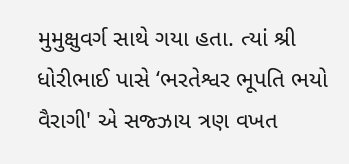મુમુક્ષુવર્ગ સાથે ગયા હતા. ત્યાં શ્રી ધોરીભાઈ પાસે ‘ભરતેશ્વર ભૂપતિ ભયો વૈરાગી' એ સજ્ઝાય ત્રણ વખત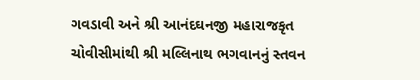ગવડાવી અને શ્રી આનંદઘનજી મહારાજકૃત ચોવીસીમાંથી શ્રી મલ્લિનાથ ભગવાનનું સ્તવન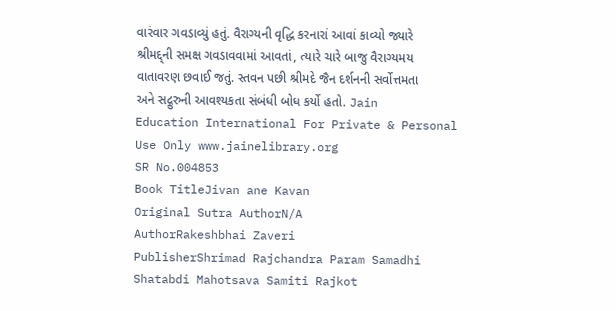વારંવાર ગવડાવ્યું હતું. વૈરાગ્યની વૃદ્ધિ કરનારાં આવાં કાવ્યો જ્યારે શ્રીમદ્દ્ની સમક્ષ ગવડાવવામાં આવતાં, ત્યારે ચારે બાજુ વૈરાગ્યમય વાતાવરણ છવાઈ જતું. સ્તવન પછી શ્રીમદે જૈન દર્શનની સર્વોત્તમતા અને સદ્ગુરુની આવશ્યકતા સંબંધી બોધ કર્યો હતો. Jain Education International For Private & Personal Use Only www.jainelibrary.org
SR No.004853
Book TitleJivan ane Kavan
Original Sutra AuthorN/A
AuthorRakeshbhai Zaveri
PublisherShrimad Rajchandra Param Samadhi Shatabdi Mahotsava Samiti Rajkot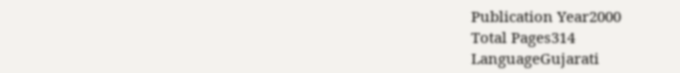Publication Year2000
Total Pages314
LanguageGujarati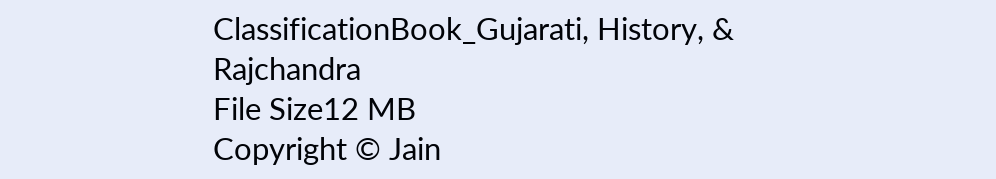ClassificationBook_Gujarati, History, & Rajchandra
File Size12 MB
Copyright © Jain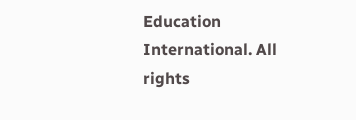Education International. All rights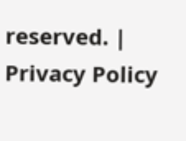reserved. | Privacy Policy